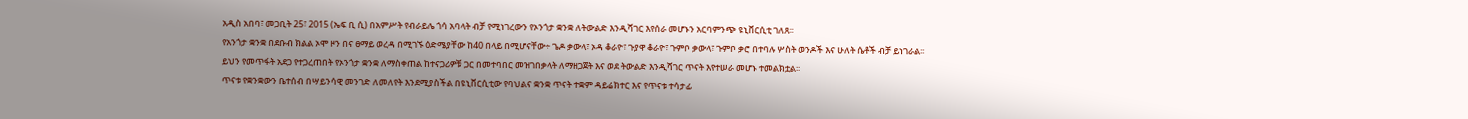አዲስ አበባ፣ መጋቢት 25፣ 2015 (ኤፍ ቢ ሲ) በአምሥት የብራይሌ ጎሳ አባላት ብቻ የሚነገረውን የኦንጎታ ቋንቋ ለትውልድ እንዲሻገር እየሰራ መሆኑን አርባምንጭ ዩኒቨርሲቲ ገለጸ፡፡
የአንጎታ ቋንቋ በደቡብ ክልል ኦሞ ዞን በና ፀማይ ወረዳ በሚገኙ ዕድሜያቸው ከ40 በላይ በሚሆናቸው÷ ጌዶ ቃውላ፣ ኦዳ ቆራዮ፣ ጉያዋ ቆራዮ፣ ጉምቦ ቃውላ፣ ጉምቦ ቃሮ በተባሉ ሦስት ወንዶች እና ሁለት ሴቶች ብቻ ይነገራል፡፡
ይህን የመጥፋት አደጋ የተጋረጠበት የኦንጎታ ቋንቋ ለማስቀጠል ከተናጋሪዎቹ ጋር በመተባበር መዝገበቃላት ለማዘጋጀት እና ወደ ትውልድ እንዲሻገር ጥናት እየተሠራ መሆኑ ተመልክቷል፡፡
ጥናቱ የቋንቋውን ቤተሰብ በሣይንሳዊ መንገድ ለመለየት እንደሚያስችል በዩኒቨርሲቲው የባህልና ቋንቋ ጥናት ተቋም ዳይሬክተር እና የጥናቱ ተሳታፊ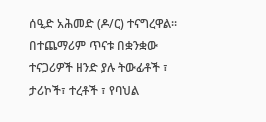ሰዒድ አሕመድ (ዶ/ር) ተናግረዋል፡፡
በተጨማሪም ጥናቱ በቋንቋው ተናጋሪዎች ዘንድ ያሉ ትውፊቶች ፣ ታሪኮች፣ ተረቶች ፣ የባህል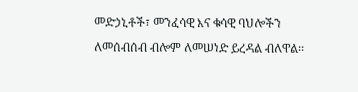መድኃኒቶች፣ መንፈሳዊ እና ቁሳዊ ባህሎችን ለመሰብሰብ ብሎም ለመሠነድ ይረዳል ብለዋል፡፡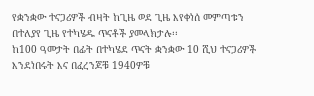የቋንቋው ተናጋሪዎች ብዛት ከጊዜ ወደ ጊዜ እየቀነሰ መምጣቱን በተለያየ ጊዜ የተካሄዱ ጥናቶች ያመላክታሉ፡፡
ከ100 ዓመታት በፊት በተካሄደ ጥናት ቋንቋው 10 ሺህ ተናጋሪዎች እንደነበሩት እና በፈረንጆቹ 1940ዎቹ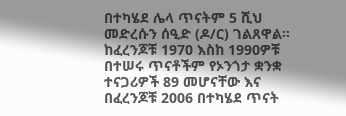በተካሄደ ሌላ ጥናትም 5 ሺህ መድረሱን ሰዒድ (ዶ/ር) ገልጸዋል፡፡
ከፈረንጆቹ 1970 እስከ 1990ዎቹ በተሠሩ ጥናቶችም የኦንጎታ ቋንቋ ተናጋሪዎች 89 መሆናቸው እና በፈረንጆቹ 2006 በተካሄደ ጥናት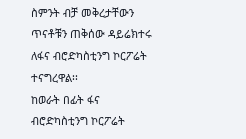ስምንት ብቻ መቅረታቸውን ጥናቶቹን ጠቅሰው ዳይሬክተሩ ለፋና ብሮድካስቲንግ ኮርፖሬት ተናግረዋል፡፡
ከወራት በፊት ፋና ብሮድካስቲንግ ኮርፖሬት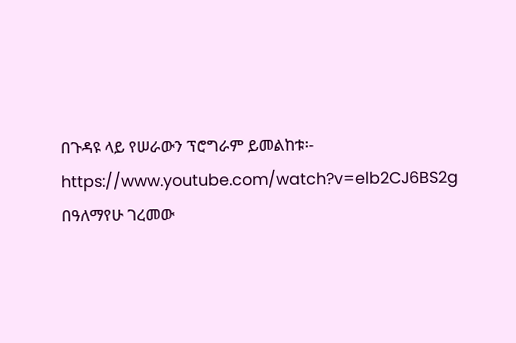በጉዳዩ ላይ የሠራውን ፕሮግራም ይመልከቱ፡- https://www.youtube.com/watch?v=elb2CJ6BS2g
በዓለማየሁ ገረመው